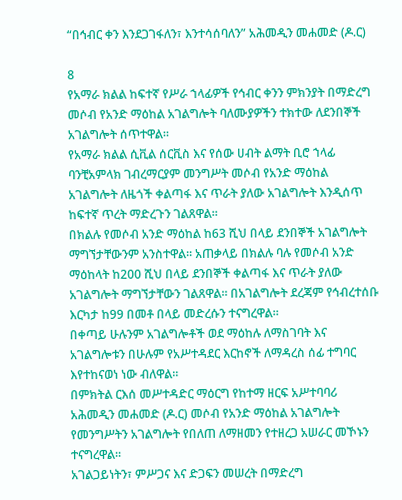“በኅብር ቀን እንደጋገፋለን፣ እንተሳሰባለን” አሕመዲን መሐመድ (ዶ.ር)

8
የአማራ ክልል ከፍተኛ የሥራ ኀላፊዎች የኅብር ቀንን ምክንያት በማድረግ መሶብ የአንድ ማዕከል አገልግሎት ባለሙያዎችን ተክተው ለደንበኞች አገልግሎት ሰጥተዋል።
የአማራ ክልል ሲቪል ሰርቪስ እና የሰው ሀብት ልማት ቢሮ ኀላፊ ባንቺአምላክ ገብረማርያም መንግሥት መሶብ የአንድ ማዕከል አገልግሎት ለዜጎች ቀልጣፋ እና ጥራት ያለው አገልግሎት እንዲሰጥ ከፍተኛ ጥረት ማድረጉን ገልጸዋል።
በክልሉ የመሶብ አንድ ማዕከል ከ63 ሺህ በላይ ደንበኞች አገልግሎት ማግኘታቸውንም አንስተዋል። አጠቃላይ በክልሉ ባሉ የመሶብ አንድ ማዕከላት ከ200 ሺህ በላይ ደንበኞች ቀልጣፋ እና ጥራት ያለው አገልግሎት ማግኘታቸውን ገልጸዋል። በአገልግሎት ደረጃም የኅብረተሰቡ እርካታ ከ99 በመቶ በላይ መድረሱን ተናግረዋል።
በቀጣይ ሁሉንም አገልግሎቶች ወደ ማዕከሉ ለማስገባት እና አገልግሎቱን በሁሉም የአሥተዳደር እርከኖች ለማዳረስ ሰፊ ተግባር እየተከናወነ ነው ብለዋል።
በምክትል ርእሰ መሥተዳድር ማዕርግ የከተማ ዘርፍ አሥተባባሪ አሕመዲን መሐመድ (ዶ.ር) መሶብ የአንድ ማዕከል አገልግሎት የመንግሥትን አገልግሎት የበለጠ ለማዘመን የተዘረጋ አሠራር መኾኑን ተናግረዋል።
አገልጋይነትን፣ ምሥጋና እና ድጋፍን መሠረት በማድረግ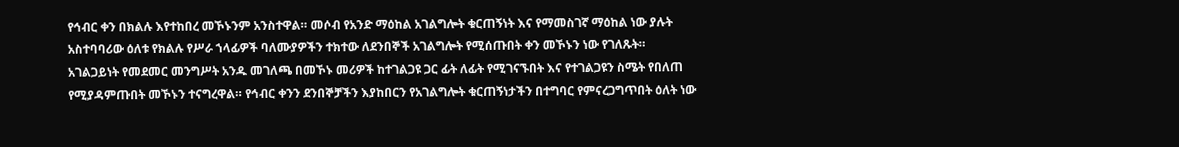የኅብር ቀን በክልሉ እየተከበረ መኾኑንም አንስተዋል። መሶብ የአንድ ማዕከል አገልግሎት ቁርጠኝነት እና የማመስገኛ ማዕከል ነው ያሉት አስተባባሪው ዕለቱ የክልሉ የሥራ ኀላፊዎች ባለሙያዎችን ተክተው ለደንበኞች አገልግሎት የሚሰጡበት ቀን መኾኑን ነው የገለጹት።
አገልጋይነት የመደመር መንግሥት አንዱ መገለጫ በመኾኑ መሪዎች ከተገልጋዩ ጋር ፊት ለፊት የሚገናኙበት እና የተገልጋዩን ስሜት የበለጠ የሚያዳምጡበት መኾኑን ተናግረዋል። የኅብር ቀንን ደንበኞቻችን እያከበርን የአገልግሎት ቁርጠኝነታችን በተግባር የምናረጋግጥበት ዕለት ነው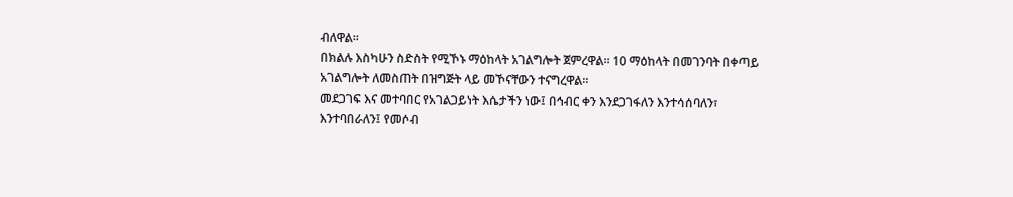ብለዋል።
በክልሉ እስካሁን ስድስት የሚኾኑ ማዕከላት አገልግሎት ጀምረዋል። 10 ማዕከላት በመገንባት በቀጣይ አገልግሎት ለመስጠት በዝግጅት ላይ መኾናቸውን ተናግረዋል።
መደጋገፍ እና መተባበር የአገልጋይነት እሴታችን ነው፤ በኅብር ቀን እንደጋገፋለን እንተሳሰባለን፣ እንተባበራለን፤ የመሶብ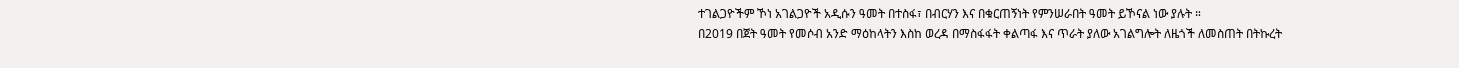ተገልጋዮችም ኾነ አገልጋዮች አዲሱን ዓመት በተስፋ፣ በብርሃን እና በቁርጠኝነት የምንሠራበት ዓመት ይኾናል ነው ያሉት ።
በ2019 በጀት ዓመት የመሶብ አንድ ማዕከላትን እስከ ወረዳ በማስፋፋት ቀልጣፋ እና ጥራት ያለው አገልግሎት ለዜጎች ለመስጠት በትኩረት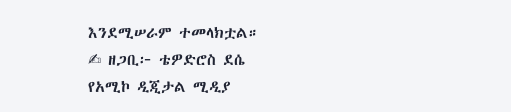እንደሚሠራም ተመላክቷል።
✍ ዘጋቢ፦ ቴዎድሮስ ደሴ
የአሚኮ ዲጂታል ሚዲያ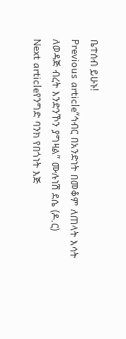ቤተሰብ ይሁኑ!
Previous article“ኅብር በአንድነት በመቆም ለጠላት እሳት ለወዳጅ ብረት እንድንኾን ያግዛል” ሙሉነሽ ደሴ (ዶ.ር)
Next articleየንግድ ባንክ የበጎነት እጅ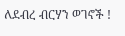ለደብረ ብርሃን ወገኖች !